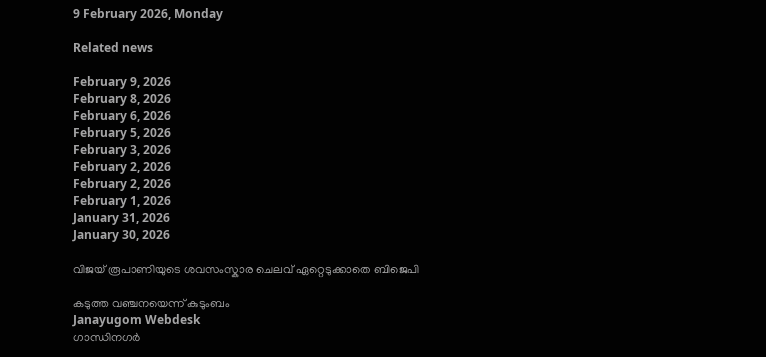9 February 2026, Monday

Related news

February 9, 2026
February 8, 2026
February 6, 2026
February 5, 2026
February 3, 2026
February 2, 2026
February 2, 2026
February 1, 2026
January 31, 2026
January 30, 2026

വിജയ് രൂപാണിയുടെ ശവസംസ്കാര ചെലവ് ഏറ്റെടുക്കാതെ ബിജെപി

കടുത്ത വഞ്ചനയെന്ന് കുടുംബം
Janayugom Webdesk
ഗാന്ധിനഗര്‍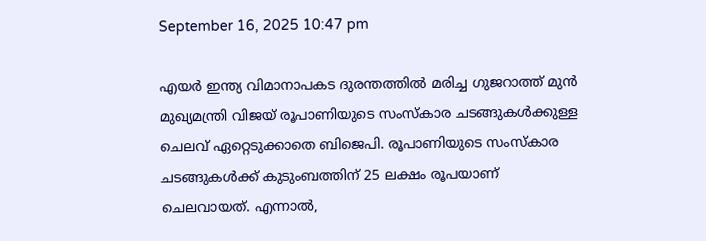September 16, 2025 10:47 pm

എയർ ഇന്ത്യ വിമാനാപകട ദുരന്തത്തിൽ മരിച്ച ഗുജറാത്ത് മുൻ മുഖ്യമന്ത്രി വിജയ് രൂപാണിയുടെ സംസ്കാര ചടങ്ങുകൾക്കുള്ള ചെലവ് ഏറ്റെടുക്കാതെ ബിജെപി. രൂപാണിയുടെ സംസ്കാര ചടങ്ങുകൾക്ക് കുടുംബത്തിന് 25 ലക്ഷം രൂപയാണ് ചെലവായത്. എന്നാൽ,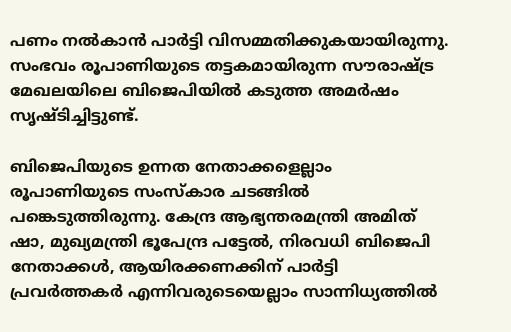പണം നൽകാൻ പാര്‍ട്ടി വിസമ്മതിക്കുകയായിരുന്നു. സംഭവം രൂപാണിയുടെ തട്ടകമായിരുന്ന സൗരാഷ്ട്ര മേഖലയിലെ ബിജെപിയില്‍ കടുത്ത അമര്‍ഷം സൃഷ്ടിച്ചിട്ടുണ്ട്.

ബിജെപിയുടെ ഉന്നത നേതാക്കളെല്ലാം രൂപാണിയുടെ സംസ്കാര ചടങ്ങിൽ പങ്കെടുത്തിരുന്നു. കേന്ദ്ര ആഭ്യന്തരമന്ത്രി അമിത് ഷാ, മുഖ്യമന്ത്രി ഭൂപേന്ദ്ര പട്ടേൽ, നിരവധി ബിജെപി നേതാക്കൾ, ആയിരക്കണക്കിന് പാർട്ടി പ്രവർത്തകർ എന്നിവരുടെയെല്ലാം സാന്നിധ്യത്തിൽ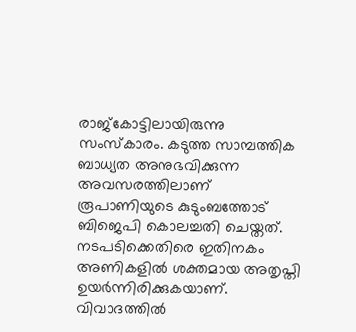രാജ്കോട്ടിലായിരുന്നു സംസ്കാരം. കടുത്ത സാമ്പത്തിക ബാധ്യത അനുഭവിക്കുന്ന അവസരത്തിലാണ് രൂപാണിയുടെ കുടുംബത്തോട് ബിജെപി കൊലച്ചതി ചെയ്തത്. നടപടിക്കെതിരെ ഇതിനകം അണികളില്‍ ശക്തമായ അതൃപ്തി ഉയര്‍ന്നിരിക്കുകയാണ്.
വിവാദത്തിൽ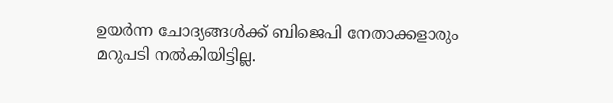ഉയർന്ന ചോദ്യങ്ങൾക്ക് ബിജെപി നേതാക്കളാരും മറുപടി നൽകിയിട്ടില്ല.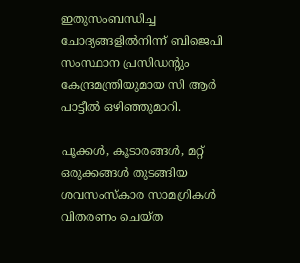ഇതുസംബന്ധിച്ച ചോദ്യങ്ങളിൽനിന്ന് ബിജെപി സംസ്ഥാന പ്രസിഡന്റും കേന്ദ്രമന്ത്രിയുമായ സി ആർ പാട്ടീൽ ഒഴിഞ്ഞുമാറി.

പൂക്കൾ, കൂടാരങ്ങൾ, മറ്റ് ഒരുക്കങ്ങൾ തുടങ്ങിയ ശവസംസ്കാര സാമഗ്രികൾ വിതരണം ചെയ്ത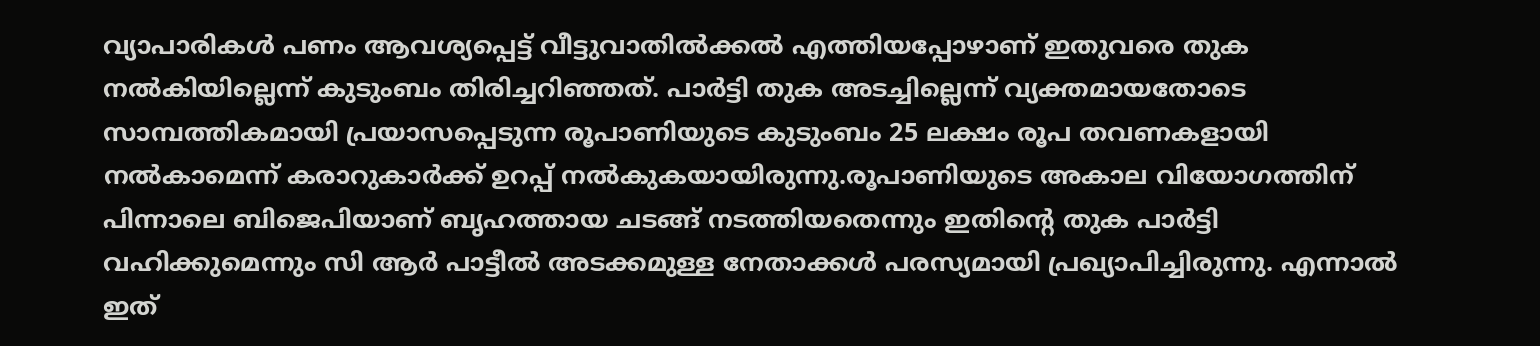വ്യാപാരികൾ പണം ആവശ്യപ്പെട്ട് വീട്ടുവാതിൽക്കൽ എത്തിയപ്പോഴാണ് ഇതുവരെ തുക നല്‍കിയില്ലെന്ന് കുടുംബം തിരിച്ചറിഞ്ഞത്. പാര്‍ട്ടി തുക അടച്ചില്ലെന്ന് വ്യക്തമായതോടെ സാമ്പത്തികമായി പ്രയാസപ്പെടുന്ന രൂപാണിയുടെ കുടുംബം 25 ലക്ഷം രൂപ തവണകളായി നല്‍കാമെന്ന് കരാറുകാര്‍ക്ക് ഉറപ്പ് നല്‍കുകയായിരുന്നു.രൂപാണിയുടെ അകാല വിയോഗത്തിന് പിന്നാലെ ബിജെപിയാണ് ബൃഹത്തായ ചടങ്ങ് നടത്തിയതെന്നും ഇതിന്റെ തുക പാര്‍ട്ടി വഹിക്കുമെന്നും സി ആര്‍ പാട്ടീല്‍ അടക്കമുള്ള നേതാക്കള്‍ പരസ്യമായി പ്രഖ്യാപിച്ചിരുന്നു. എന്നാല്‍ ഇത്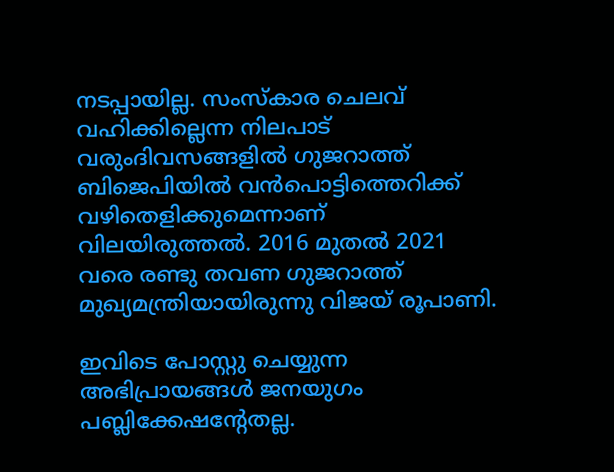നടപ്പായില്ല. സംസ്കാര ചെലവ് വഹിക്കില്ലെന്ന നിലപാട് വരുംദിവസങ്ങളില്‍ ഗുജറാത്ത് ബിജെപിയില്‍ വന്‍പൊട്ടിത്തെറിക്ക് വഴിതെളിക്കുമെന്നാണ് വിലയിരുത്തല്‍. 2016 മുതല്‍ 2021 വരെ രണ്ടു തവണ ഗുജറാത്ത് മുഖ്യമന്ത്രിയായിരുന്നു വിജയ് രൂപാണി.

ഇവിടെ പോസ്റ്റു ചെയ്യുന്ന അഭിപ്രായങ്ങള്‍ ജനയുഗം പബ്ലിക്കേഷന്റേതല്ല.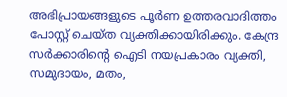അഭിപ്രായങ്ങളുടെ പൂര്‍ണ ഉത്തരവാദിത്തം പോസ്റ്റ് ചെയ്ത വ്യക്തിക്കായിരിക്കും. കേന്ദ്ര സര്‍ക്കാരിന്റെ ഐടി നയപ്രകാരം വ്യക്തി, സമുദായം, മതം,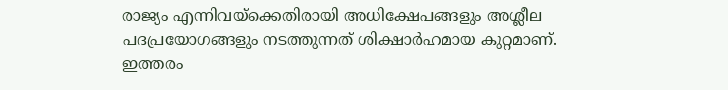രാജ്യം എന്നിവയ്‌ക്കെതിരായി അധിക്ഷേപങ്ങളും അശ്ലീല പദപ്രയോഗങ്ങളും നടത്തുന്നത് ശിക്ഷാര്‍ഹമായ കുറ്റമാണ്. ഇത്തരം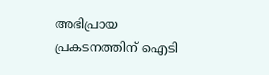അഭിപ്രായ പ്രകടനത്തിന് ഐടി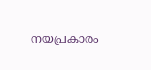നയപ്രകാരം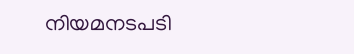നിയമനടപടി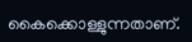കൈക്കൊള്ളുന്നതാണ്.